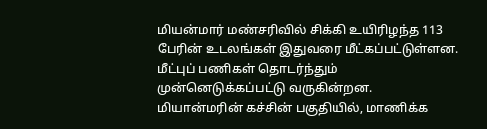மியன்மார் மண்சரிவில் சிக்கி உயிரிழந்த 113 பேரின் உடலங்கள் இதுவரை மீட்கப்பட்டுள்ளன. மீட்புப் பணிகள் தொடர்ந்தும் முன்னெடுக்கப்பட்டு வருகின்றன.
மியான்மரின் கச்சின் பகுதியில், மாணிக்க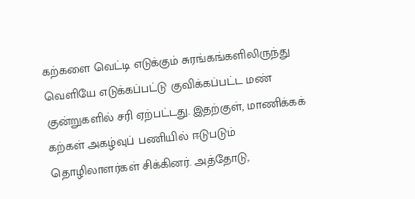கற்களை வெட்டி எடுக்கும் சுரங்கங்களிலிருந்து வெளியே எடுக்கப்பட்டு குவிக்கப்பட்ட மண் குன்றுகளில் சரி ஏற்பட்டது. இதற்குள், மாணிக்கக் கற்கள் அகழ்வுப் பணியில் ஈடுபடும் தொழிலாளர்கள் சிக்கினர். அத்தோடு,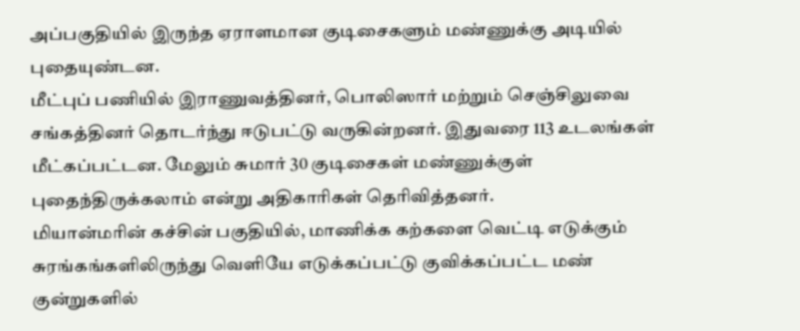அப்பகுதியில் இருந்த ஏராளமான குடிசைகளும் மண்ணுக்கு அடியில் புதையுண்டன.
மீட்புப் பணியில் இராணுவத்தினர், பொலிஸார் மற்றும் செஞ்சிலுவை சங்கத்தினர் தொடர்ந்து ஈடுபட்டு வருகின்றனர். இதுவரை 113 உடலங்கள் மீட்கப்பட்டன. மேலும் சுமார் 30 குடிசைகள் மண்ணுக்குள் புதைந்திருக்கலாம் என்று அதிகாரிகள் தெரிவித்தனர்.
மியான்மரின் கச்சின் பகுதியில், மாணிக்க கற்களை வெட்டி எடுக்கும் சுரங்கங்களிலிருந்து வெளியே எடுக்கப்பட்டு குவிக்கப்பட்ட மண் குன்றுகளில்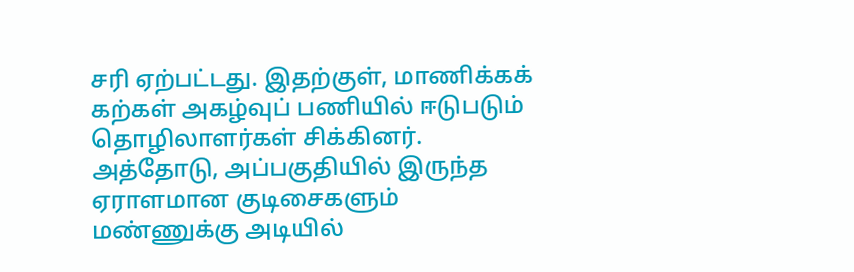சரி ஏற்பட்டது. இதற்குள், மாணிக்கக் கற்கள் அகழ்வுப் பணியில் ஈடுபடும் தொழிலாளர்கள் சிக்கினர். அத்தோடு, அப்பகுதியில் இருந்த ஏராளமான குடிசைகளும் மண்ணுக்கு அடியில்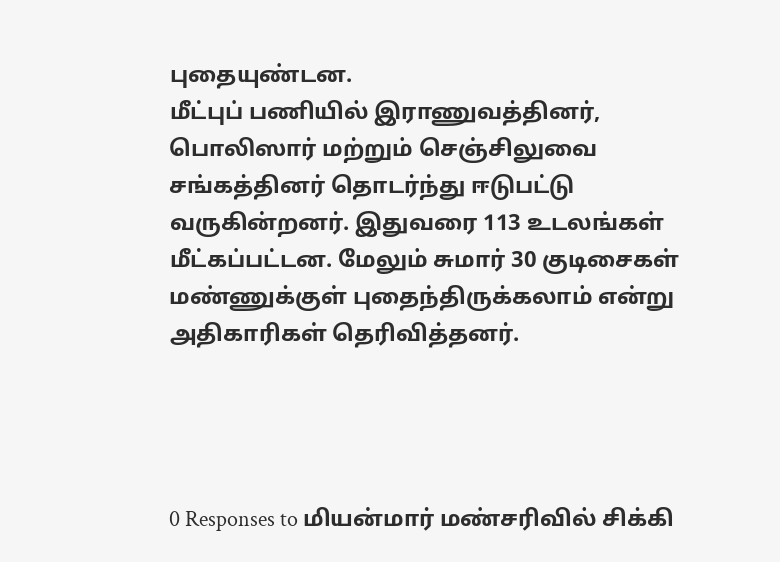புதையுண்டன.
மீட்புப் பணியில் இராணுவத்தினர், பொலிஸார் மற்றும் செஞ்சிலுவை சங்கத்தினர் தொடர்ந்து ஈடுபட்டு வருகின்றனர். இதுவரை 113 உடலங்கள் மீட்கப்பட்டன. மேலும் சுமார் 30 குடிசைகள் மண்ணுக்குள் புதைந்திருக்கலாம் என்று அதிகாரிகள் தெரிவித்தனர்.




0 Responses to மியன்மார் மண்சரிவில் சிக்கி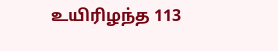உயிரிழந்த 113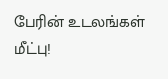பேரின் உடலங்கள் மீட்பு!